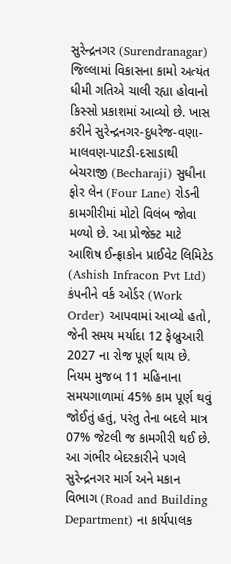સુરેન્દ્રનગર (Surendranagar) જિલ્લામાં વિકાસના કામો અત્યંત ધીમી ગતિએ ચાલી રહ્યા હોવાનો કિસ્સો પ્રકાશમાં આવ્યો છે. ખાસ કરીને સુરેન્દ્રનગર-દુધરેજ-વણા-માલવણ-પાટડી-દસાડાથી બેચરાજી (Becharaji) સુધીના ફોર લેન (Four Lane) રોડની કામગીરીમાં મોટો વિલંબ જોવા મળ્યો છે. આ પ્રોજેક્ટ માટે આશિષ ઈન્ફ્રાકોન પ્રાઈવેટ લિમિટેડ (Ashish Infracon Pvt Ltd) કંપનીને વર્ક ઓર્ડર (Work Order) આપવામાં આવ્યો હતો, જેની સમય મર્યાદા 12 ફેબ્રુઆરી 2027 ના રોજ પૂર્ણ થાય છે. નિયમ મુજબ 11 મહિનાના સમયગાળામાં 45% કામ પૂર્ણ થવું જોઈતું હતું, પરંતુ તેના બદલે માત્ર 07% જેટલી જ કામગીરી થઈ છે.
આ ગંભીર બેદરકારીને પગલે સુરેન્દ્રનગર માર્ગ અને મકાન વિભાગ (Road and Building Department) ના કાર્યપાલક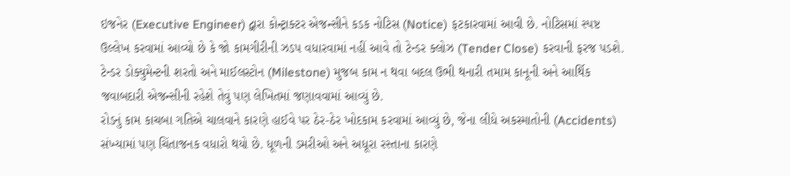ઇજનેર (Executive Engineer) દ્વારા કોન્ટ્રાક્ટર એજન્સીને કડક નોટિસ (Notice) ફટકારવામાં આવી છે. નોટિસમાં સ્પષ્ટ ઉલ્લેખ કરવામાં આવ્યો છે કે જો કામગીરીની ઝડપ વધારવામાં નહીં આવે તો ટેન્ડર ક્લોઝ (Tender Close) કરવાની ફરજ પડશે. ટેન્ડર ડોક્યુમેન્ટની શરતો અને માઈલસ્ટોન (Milestone) મુજબ કામ ન થવા બદલ ઉભી થનારી તમામ કાનૂની અને આર્થિક જવાબદારી એજન્સીની રહેશે તેવું પણ લેખિતમાં જણાવવામાં આવ્યું છે.
રોડનું કામ કાચબા ગતિએ ચાલવાને કારણે હાઈવે પર ઠેર-ઠેર ખોદકામ કરવામાં આવ્યું છે, જેના લીધે અકસ્માતોની (Accidents) સંખ્યામાં પણ ચિંતાજનક વધારો થયો છે. ધૂળની ડમરીઓ અને અધૂરા રસ્તાના કારણે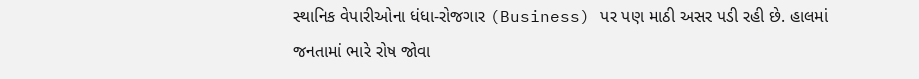સ્થાનિક વેપારીઓના ધંધા-રોજગાર (Business) પર પણ માઠી અસર પડી રહી છે. હાલમાં જનતામાં ભારે રોષ જોવા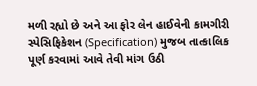મળી રહ્યો છે અને આ ફોર લેન હાઈવેની કામગીરી સ્પેસિફિકેશન (Specification) મુજબ તાત્કાલિક પૂર્ણ કરવામાં આવે તેવી માંગ ઉઠી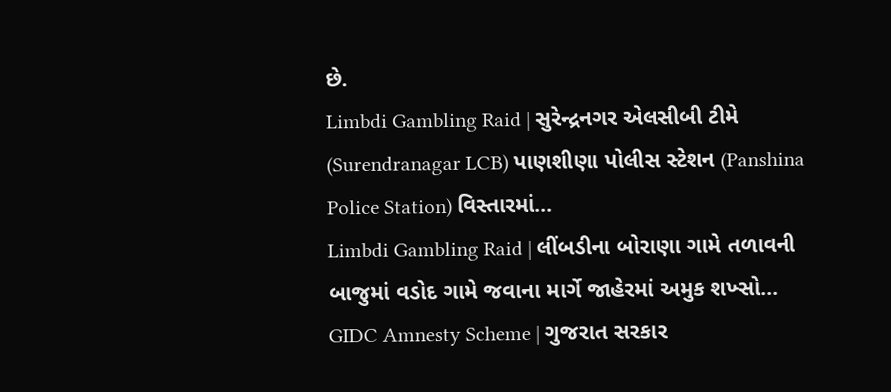છે.
Limbdi Gambling Raid | સુરેન્દ્રનગર એલસીબી ટીમે (Surendranagar LCB) પાણશીણા પોલીસ સ્ટેશન (Panshina Police Station) વિસ્તારમાં…
Limbdi Gambling Raid | લીંબડીના બોરાણા ગામે તળાવની બાજુમાં વડોદ ગામે જવાના માર્ગે જાહેરમાં અમુક શખ્સો…
GIDC Amnesty Scheme | ગુજરાત સરકાર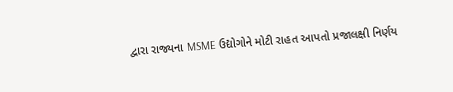દ્વારા રાજ્યના MSME ઉદ્યોગોને મોટી રાહત આપતો પ્રજાલક્ષી નિર્ણય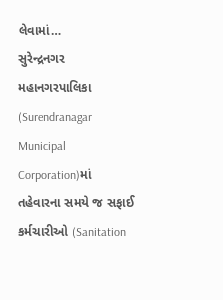લેવામાં…
સુરેન્દ્રનગર મહાનગરપાલિકા (Surendranagar Municipal Corporation)માં તહેવારના સમયે જ સફાઈ કર્મચારીઓ (Sanitation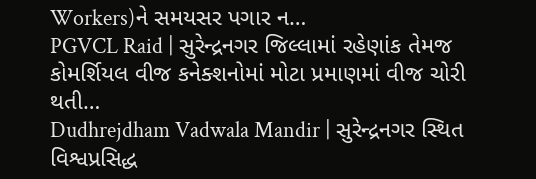Workers)ને સમયસર પગાર ન…
PGVCL Raid | સુરેન્દ્રનગર જિલ્લામાં રહેણાંક તેમજ કોમર્શિયલ વીજ કનેક્શનોમાં મોટા પ્રમાણમાં વીજ ચોરી થતી…
Dudhrejdham Vadwala Mandir | સુરેન્દ્રનગર સ્થિત વિશ્વપ્રસિદ્ધ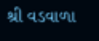શ્રી વડવાળા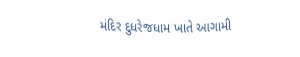મંદિર દુધરેજધામ ખાતે આગામી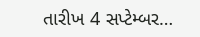તારીખ 4 સપ્ટેમ્બર…